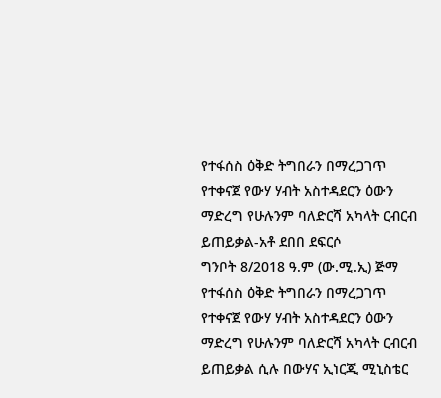የተፋሰስ ዕቅድ ትግበራን በማረጋገጥ የተቀናጀ የውሃ ሃብት አስተዳደርን ዕውን ማድረግ የሁሉንም ባለድርሻ አካላት ርብርብ ይጠይቃል-አቶ ደበበ ደፍርሶ
ግንቦት 8/2018 ዓ.ም (ው.ሚ.ኢ) ጅማ የተፋሰስ ዕቅድ ትግበራን በማረጋገጥ የተቀናጀ የውሃ ሃብት አስተዳደርን ዕውን ማድረግ የሁሉንም ባለድርሻ አካላት ርብርብ ይጠይቃል ሲሉ በውሃና ኢነርጂ ሚኒስቴር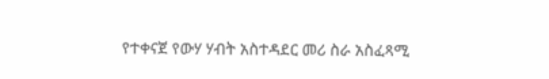የተቀናጀ የውሃ ሃብት አስተዳደር መሪ ስራ አስፈጻሚ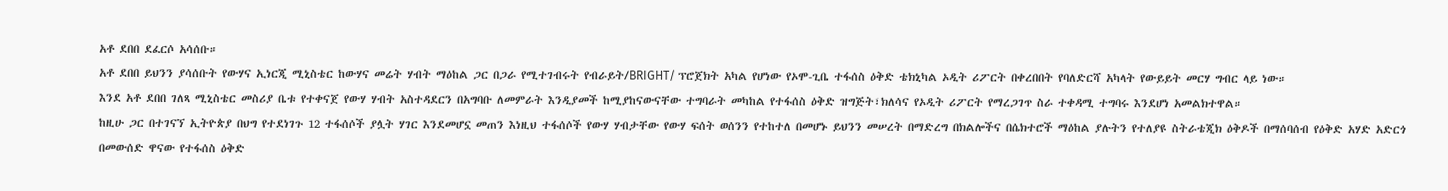አቶ ደበበ ደፈርሶ አሳሰቡ።
አቶ ደበበ ይህንን ያሳሰቡት የውሃና ኢነርጂ ሚኒስቴር ከውሃና መሬት ሃብት ማዕከል ጋር በጋራ የሚተገብሩት የብራይት/BRIGHT/ ፕሮጀክት አካል የሆነው የኦሞ-ጊቤ ተፋሰስ ዕቅድ ቴክኒካል ኦዲት ሪፖርት በቀረበበት የባለድርሻ አካላት የውይይት መርሃ ግብር ላይ ነው።
እንደ አቶ ደበበ ገለጻ ሚኒስቴር መስሪያ ቤቱ የተቀናጀ የውሃ ሃብት አስተዳደርን በአግባቡ ለመምራት እንዲያመች ከሚያከናውናቸው ተግባራት መካከል የተፋሰስ ዕቅድ ዝግጅት፣ክለሳና የኦዲት ሪፖርት የማረጋገጥ ስራ ተቀዳሚ ተግባሩ እንደሆነ አመልክተዋል።
ከዚሁ ጋር በተገናኘ ኢትዮጵያ በህግ የተደነገጉ 12 ተፋሰሶች ያሏት ሃገር እንደመሆኗ መጠን እነዚህ ተፋሰሶች የውሃ ሃብታቸው የውሃ ፍሰት ወሰንን የተከተለ በመሆኑ ይህንን መሠረት በማድረግ በክልሎችና በሴክተሮች ማዕከል ያሉትን የተለያዩ ስትራቴጂክ ዕቅዶች በማሰባሰብ የዕቅድ አሃድ አድርጎ በመውሰድ ዋናው የተፋሰስ ዕቅድ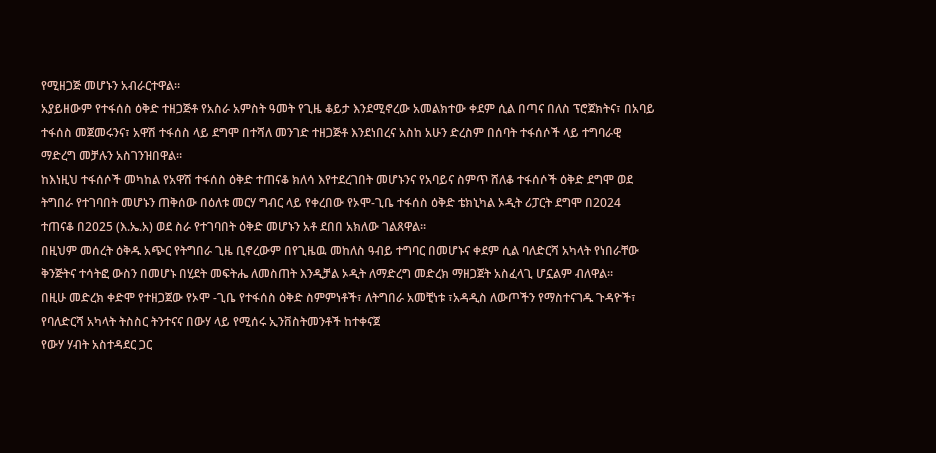የሚዘጋጅ መሆኑን አብራርተዋል።
አያይዘውም የተፋሰስ ዕቅድ ተዘጋጅቶ የአስራ አምስት ዓመት የጊዜ ቆይታ እንደሚኖረው አመልክተው ቀደም ሲል በጣና በለስ ፕሮጀክትና፣ በአባይ ተፋሰስ መጀመሩንና፣ አዋሽ ተፋሰስ ላይ ደግሞ በተሻለ መንገድ ተዘጋጅቶ እንደነበረና አስከ አሁን ድረስም በሰባት ተፋሰሶች ላይ ተግባራዊ ማድረግ መቻሉን አስገንዝበዋል።
ከእነዚህ ተፋሰሶች መካከል የአዋሽ ተፋሰስ ዕቅድ ተጠናቆ ክለሳ እየተደረገበት መሆኑንና የአባይና ስምጥ ሸለቆ ተፋሰሶች ዕቅድ ደግሞ ወደ ትግበራ የተገባበት መሆኑን ጠቅሰው በዕለቱ መርሃ ግብር ላይ የቀረበው የኦሞ-ጊቤ ተፋሰስ ዕቅድ ቴክኒካል ኦዲት ሪፓርት ደግሞ በ2024 ተጠናቆ በ2025 (እ.ኤ.አ) ወደ ስራ የተገባበት ዕቅድ መሆኑን አቶ ደበበ አክለው ገልጸዋል።
በዚህም መሰረት ዕቅዱ አጭር የትግበራ ጊዜ ቢኖረውም በየጊዜዉ መከለስ ዓብይ ተግባር በመሆኑና ቀደም ሲል ባለድርሻ አካላት የነበራቸው ቅንጅትና ተሳትፎ ውስን በመሆኑ በሂደት መፍትሔ ለመስጠት እንዲቻል ኦዲት ለማድረግ መድረክ ማዘጋጀት አስፈላጊ ሆኗልም ብለዋል።
በዚሁ መድረክ ቀድሞ የተዘጋጀው የኦሞ -ጊቤ የተፋሰስ ዕቅድ ስምምነቶች፣ ለትግበራ አመቺነቱ ፣አዳዲስ ለውጦችን የማስተናገዱ ጉዳዮች፣ የባለድርሻ አካላት ትስስር ትንተናና በውሃ ላይ የሚሰሩ ኢንቨስትመንቶች ከተቀናጀ
የውሃ ሃብት አስተዳደር ጋር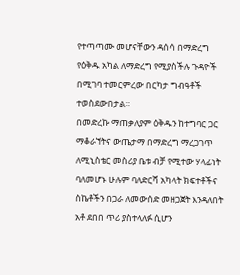የተጣጣሙ መሆናቸውን ዳሰሳ በማድረግ የዕቅዱ አካል ለማድረግ የሚያስችሉ ጉዳዮች በሚገባ ተመርምረው በርካታ ግብዓቶች ተወስደውበታል።
በመድረኩ ማጠቃለያም ዕቅዱን ከተግባር ጋር ማቆራኘትና ውጤታማ በማድረግ ማረጋገጥ ለሚኒስቴር መስሪያ ቤቱ ብቻ የሚተው ሃላፊነት ባለመሆኑ ሁሉም ባለድርሻ አካላት ክፍተቶችና ስኬቶችን በጋራ ለመውሰድ መዘጋጀት እንዳለበት አቶ ደበበ ጥሪ ያስተላለፉ ሲሆን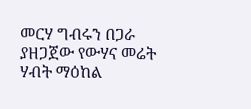መርሃ ግብሩን በጋራ ያዘጋጀው የውሃና መሬት ሃብት ማዕከል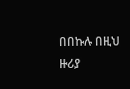በበኩሉ በዚህ ዙሪያ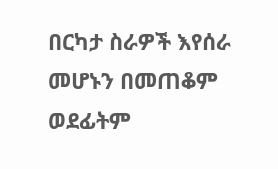በርካታ ስራዎች እየሰራ መሆኑን በመጠቆም ወደፊትም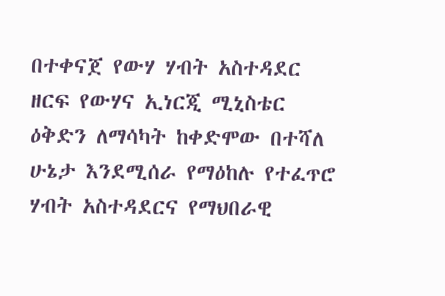በተቀናጀ የውሃ ሃብት አስተዳደር ዘርፍ የውሃና ኢነርጂ ሚኒስቴር ዕቅድን ለማሳካት ከቀድሞው በተሻለ ሁኔታ እንደሚሰራ የማዕከሉ የተፈጥሮ ሃብት አስተዳደርና የማህበራዊ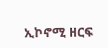ኢኮኖሚ ዘርፍ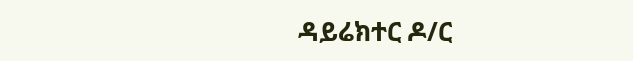ዳይሬክተር ዶ/ር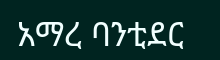አማረ ባንቲደር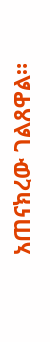አጠናክረው ገልጸዋል።